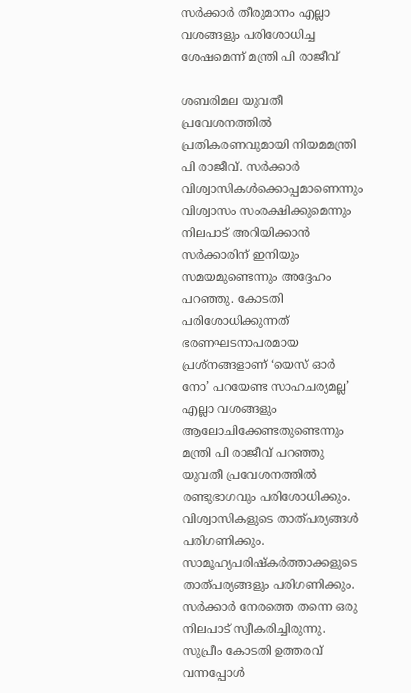സർക്കാർ തീരുമാനം എല്ലാ വശങ്ങളും പരിശോധിച്ച ശേഷമെന്ന് മന്ത്രി പി രാജീവ്

ശബരിമല യുവതീ പ്രവേശനത്തിൽ പ്രതികരണവുമായി നിയമമന്ത്രി പി രാജീവ്. സർക്കാർ വിശ്വാസികൾക്കൊപ്പമാണെന്നും വിശ്വാസം സംരക്ഷിക്കുമെന്നും നിലപാട് അറിയിക്കാൻ സർക്കാരിന് ഇനിയും സമയമുണ്ടെന്നും അദ്ദേഹം പറഞ്ഞു. കോടതി പരിശോധിക്കുന്നത് ഭരണഘടനാപരമായ പ്രശ്നങ്ങളാണ് ‘യെസ് ഓർ നോ’ പറയേണ്ട സാഹചര്യമല്ല’ എല്ലാ വശങ്ങളും ആലോചിക്കേണ്ടതുണ്ടെന്നും മന്ത്രി പി രാജീവ് പറഞ്ഞു
യുവതീ പ്രവേശനത്തിൽ രണ്ടുഭാഗവും പരിശോധിക്കും. വിശ്വാസികളുടെ താത്പര്യങ്ങൾ പരിഗണിക്കും. സാമൂഹ്യപരിഷ്കർത്താക്കളുടെ താത്പര്യങ്ങളും പരിഗണിക്കും. സർക്കാർ നേരത്തെ തന്നെ ഒരു നിലപാട് സ്വീകരിച്ചിരുന്നു. സുപ്രീം കോടതി ഉത്തരവ് വന്നപ്പോൾ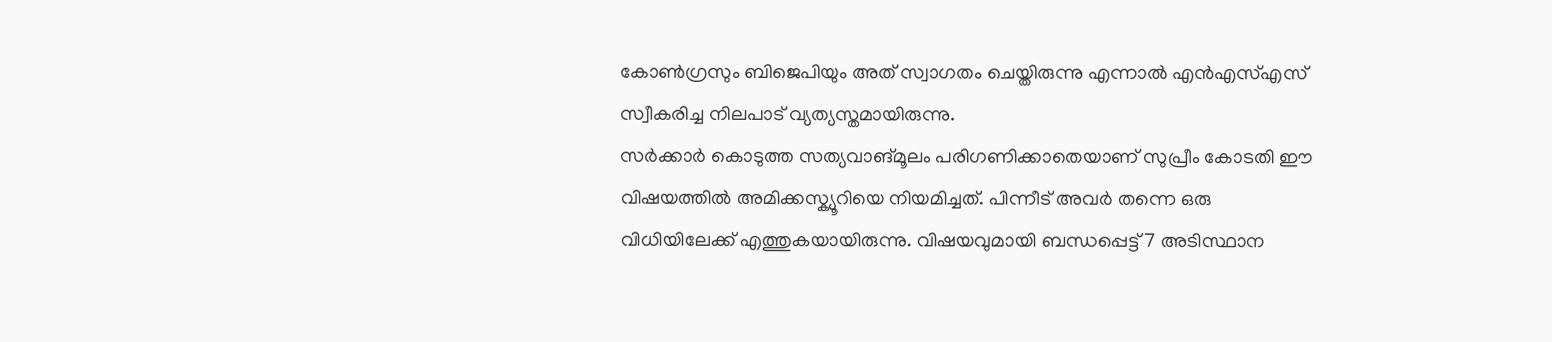കോൺഗ്രസും ബിജെപിയും അത് സ്വാഗതം ചെയ്തിരുന്നു എന്നാൽ എൻഎസ്എസ് സ്വീകരിച്ച നിലപാട് വ്യത്യസ്തമായിരുന്നു.
സർക്കാർ കൊടുത്ത സത്യവാങ്മൂലം പരിഗണിക്കാതെയാണ് സുപ്രീം കോടതി ഈ വിഷയത്തിൽ അമിക്കസ്ക്യൂറിയെ നിയമിച്ചത്. പിന്നീട് അവർ തന്നെ ഒരു വിധിയിലേക്ക് എത്തുകയായിരുന്നു. വിഷയവുമായി ബന്ധപ്പെട്ട് 7 അടിസ്ഥാന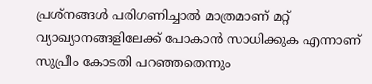പ്രശ്നങ്ങൾ പരിഗണിച്ചാൽ മാത്രമാണ് മറ്റ് വ്യാഖ്യാനങ്ങളിലേക്ക് പോകാൻ സാധിക്കുക എന്നാണ് സുപ്രീം കോടതി പറഞ്ഞതെന്നും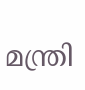മന്ത്രി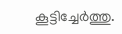കൂട്ടിച്ചേർത്തു.